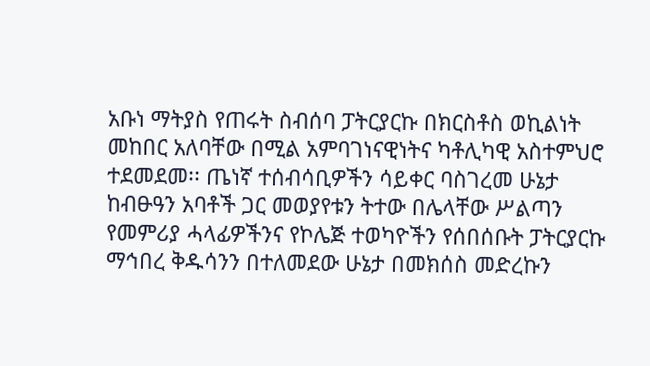አቡነ ማትያስ የጠሩት ስብሰባ ፓትርያርኩ በክርስቶስ ወኪልነት መከበር አለባቸው በሚል አምባገነናዊነትና ካቶሊካዊ አስተምህሮ ተደመደመ፡፡ ጤነኛ ተሰብሳቢዎችን ሳይቀር ባስገረመ ሁኔታ ከብፁዓን አባቶች ጋር መወያየቱን ትተው በሌላቸው ሥልጣን የመምሪያ ሓላፊዎችንና የኮሌጅ ተወካዮችን የሰበሰቡት ፓትርያርኩ ማኅበረ ቅዱሳንን በተለመደው ሁኔታ በመክሰስ መድረኩን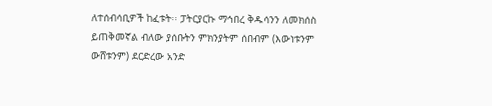ለተሰብሳቢዎች ከፈቱት፡፡ ፓትርያርኩ ማኅበረ ቅዱሳንን ለመክሰስ ይጠቅመኛል ብለው ያሰቡትን ምክንያትም ሰበብም (እውነቱንም ውሸቱንም) ደርድረው አንድ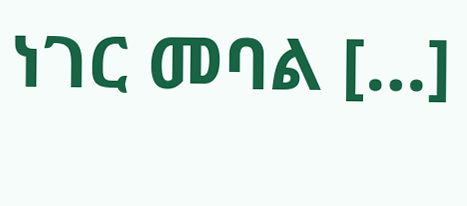ነገር መባል […]